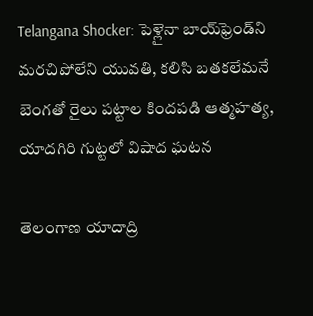Telangana Shocker: పెళ్లైనా బాయ్‌ఫ్రెండ్‌ని మరచిపోలేని యువతి, కలిసి బతకలేమనే బెంగతో రైలు పట్టాల కిందపడి ఆత్మహత్య, యాదగిరి గుట్టలో విషాద ఘటన

తెలంగాణ యాదాద్రి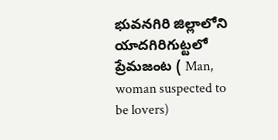భువనగిరి జిల్లాలోని యాదగిరిగుట్టలో ప్రేమజంట ( Man, woman suspected to be lovers)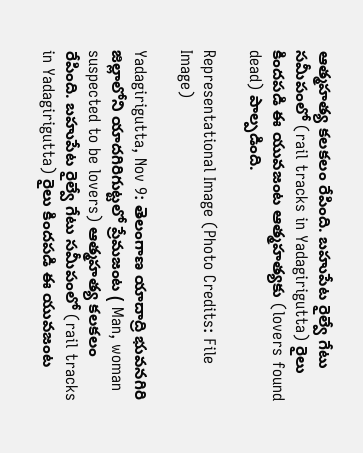ఆత్మహత్య కలకలం రేపింది. బహుపేట రైల్వే గేటు సమీపంలో (rail tracks in Yadagirigutta) రైలు కిందపడి ఈ యువజంట ఆత్మహత్యకు (lovers found dead) పాల్పడింది.

Representational Image (Photo Credits: File Image)

Yadagirigutta, Nov 9: తెలంగాణ యాదాద్రి భువనగిరి జిల్లాలోని యాదగిరిగుట్టలో ప్రేమజంట ( Man, woman suspected to be lovers) ఆత్మహత్య కలకలం రేపింది. బహుపేట రైల్వే గేటు సమీపంలో (rail tracks in Yadagirigutta) రైలు కిందపడి ఈ యువజంట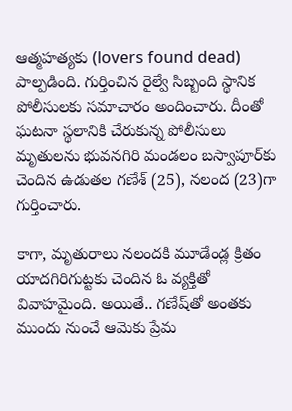ఆత్మహత్యకు (lovers found dead) పాల్పడింది. గుర్తించిన రైల్వే సిబ్బంది స్థానిక పోలీసులకు సమాచారం అందించారు. దీంతో ఘటనా స్థలానికి చేరుకున్న పోలీసులు మృతులను భువనగిరి మండలం బస్వాపూర్‌కు చెందిన ఉడుతల గణేశ్‌ (25), నలంద (23)గా గుర్తించారు.

కాగా, మృతురాలు నలందకి మూడేండ్ల క్రితం యాదగిరిగుట్టకు చెందిన ఓ వ్యక్తితో వివాహమైంది. అయితే.. గణేష్‌తో అంతకు ముందు నుంచే ఆమెకు ప్రేమ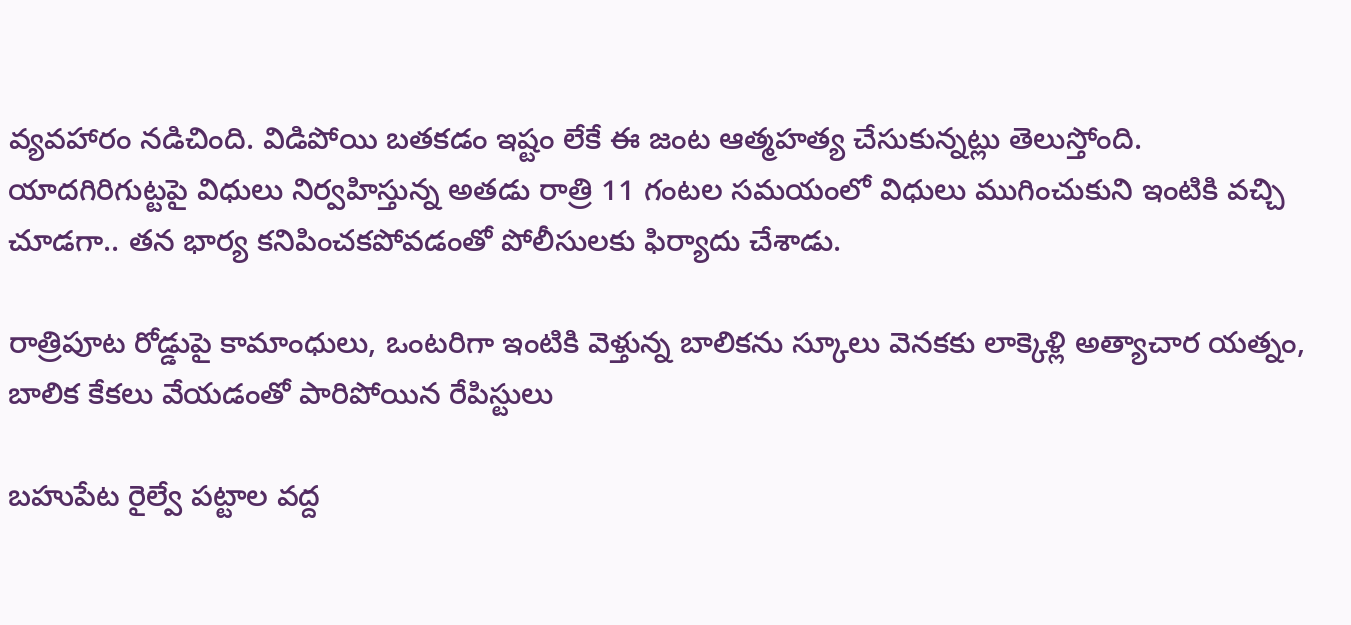వ్యవహారం నడిచింది. విడిపోయి బతకడం ఇష్టం లేకే ఈ జంట ఆత్మహత్య చేసుకున్నట్లు తెలుస్తోంది. యాదగిరిగుట్టపై విధులు నిర్వహిస్తున్న అతడు రాత్రి 11 గంటల సమయంలో విధులు ముగించుకుని ఇంటికి వచ్చి చూడగా.. తన భార్య కనిపించకపోవడంతో పోలీసులకు ఫిర్యాదు చేశాడు.

రాత్రిపూట రోడ్డుపై కామాంధులు, ఒంటరిగా ఇంటికి వెళ్తున్న బాలికను స్కూలు వెనకకు లాక్కెళ్లి అత్యాచార యత్నం, బాలిక కేకలు వేయడంతో పారిపోయిన రేపిస్టులు

బహుపేట రైల్వే పట్టాల వద్ద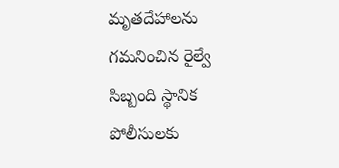మృతదేహాలను గమనించిన రైల్వే సిబ్బంది స్థానిక పోలీసులకు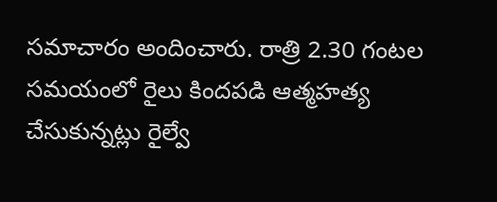సమాచారం అందించారు. రాత్రి 2.30 గంటల సమయంలో రైలు కిందపడి ఆత్మహత్య చేసుకున్నట్లు రైల్వే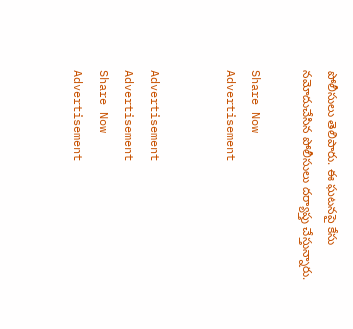పోలీసులు తెలిపారు. ఈ ఘటనపై కేసు నమోదుచేసిన పోలీసులు దర్యాప్తు చేస్తున్నారు.

Share Now
Advertisement


Advertisement
Advertisement
Share Now
Advertisement